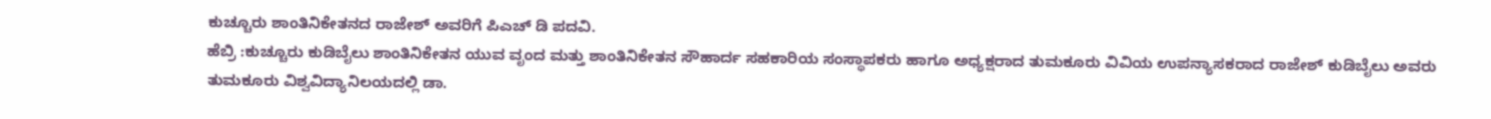ಕುಚ್ಚೂರು ಶಾಂತಿನಿಕೇತನದ ರಾಜೇಶ್ ಅವರಿಗೆ ಪಿಎಚ್ ಡಿ ಪದವಿ.
ಹೆಬ್ರಿ :ಕುಚ್ಚೂರು ಕುಡಿಬೈಲು ಶಾಂತಿನಿಕೇತನ ಯುವ ವೃಂದ ಮತ್ತು ಶಾಂತಿನಿಕೇತನ ಸೌಹಾರ್ದ ಸಹಕಾರಿಯ ಸಂಸ್ಥಾಪಕರು ಹಾಗೂ ಅಧ್ಯಕ್ಷರಾದ ತುಮಕೂರು ವಿವಿಯ ಉಪನ್ಯಾಸಕರಾದ ರಾಜೇಶ್ ಕುಡಿಬೈಲು ಅವರು ತುಮಕೂರು ವಿಶ್ವವಿದ್ಯಾನಿಲಯದಲ್ಲಿ ಡಾ.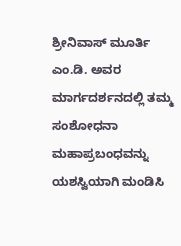ಶ್ರೀನಿವಾಸ್ ಮೂರ್ತಿ ಎಂ.ಡಿ. ಅವರ ಮಾರ್ಗದರ್ಶನದಲ್ಲಿ ತಮ್ಮ ಸಂಶೋಧನಾ ಮಹಾಪ್ರಬಂಧವನ್ನು ಯಶಸ್ವಿಯಾಗಿ ಮಂಡಿಸಿ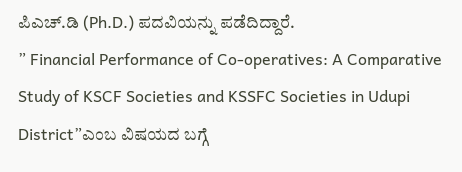ಪಿಎಚ್.ಡಿ (Ph.D.) ಪದವಿಯನ್ನು ಪಡೆದಿದ್ದಾರೆ.
” Financial Performance of Co-operatives: A Comparative Study of KSCF Societies and KSSFC Societies in Udupi District”ಎಂಬ ವಿಷಯದ ಬಗ್ಗೆ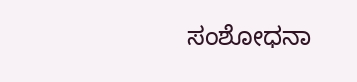ಸಂಶೋಧನಾ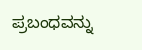ಪ್ರಬಂಧವನ್ನು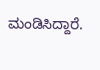ಮಂಡಿಸಿದ್ದಾರೆ.